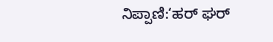ನಿಪ್ಪಾಣಿ:‘ಹರ್ ಘರ್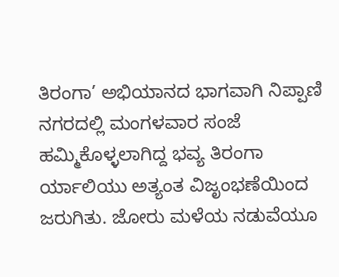ತಿರಂಗಾ’ ಅಭಿಯಾನದ ಭಾಗವಾಗಿ ನಿಪ್ಪಾಣಿ ನಗರದಲ್ಲಿ ಮಂಗಳವಾರ ಸಂಜೆ ಹಮ್ಮಿಕೊಳ್ಳಲಾಗಿದ್ದ ಭವ್ಯ ತಿರಂಗಾ ರ್ಯಾಲಿಯು ಅತ್ಯಂತ ವಿಜೃಂಭಣೆಯಿಂದ ಜರುಗಿತು. ಜೋರು ಮಳೆಯ ನಡುವೆಯೂ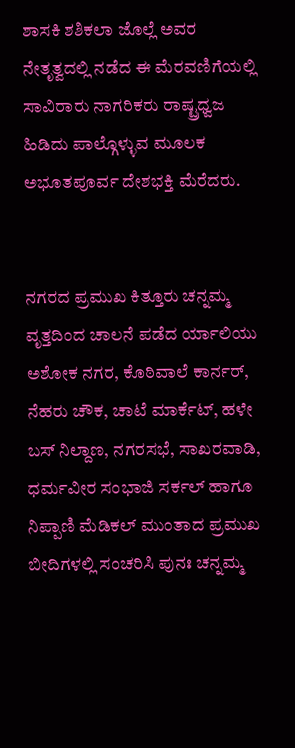ಶಾಸಕಿ ಶಶಿಕಲಾ ಜೊಲ್ಲೆ ಅವರ ನೇತೃತ್ವದಲ್ಲಿ ನಡೆದ ಈ ಮೆರವಣಿಗೆಯಲ್ಲಿ ಸಾವಿರಾರು ನಾಗರಿಕರು ರಾಷ್ಟ್ರಧ್ವಜ ಹಿಡಿದು ಪಾಲ್ಗೊಳ್ಳುವ ಮೂಲಕ ಅಭೂತಪೂರ್ವ ದೇಶಭಕ್ತಿ ಮೆರೆದರು.


ನಗರದ ಪ್ರಮುಖ ಕಿತ್ತೂರು ಚನ್ನಮ್ಮ ವೃತ್ತದಿಂದ ಚಾಲನೆ ಪಡೆದ ರ್ಯಾಲಿಯು ಅಶೋಕ ನಗರ, ಕೊಠಿವಾಲೆ ಕಾರ್ನರ್, ನೆಹರು ಚೌಕ, ಚಾಟೆ ಮಾರ್ಕೆಟ್, ಹಳೇ ಬಸ್ ನಿಲ್ದಾಣ, ನಗರಸಭೆ, ಸಾಖರವಾಡಿ, ಧರ್ಮವೀರ ಸಂಭಾಜಿ ಸರ್ಕಲ್ ಹಾಗೂ ನಿಪ್ಪಾಣಿ ಮೆಡಿಕಲ್ ಮುಂತಾದ ಪ್ರಮುಖ ಬೀದಿಗಳಲ್ಲಿ ಸಂಚರಿಸಿ ಪುನಃ ಚನ್ನಮ್ಮ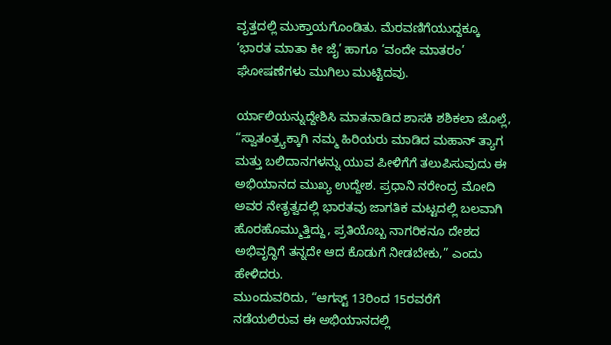ವೃತ್ತದಲ್ಲಿ ಮುಕ್ತಾಯಗೊಂಡಿತು. ಮೆರವಣಿಗೆಯುದ್ದಕ್ಕೂ ‘ಭಾರತ ಮಾತಾ ಕೀ ಜೈ’ ಹಾಗೂ ‘ವಂದೇ ಮಾತರಂ’ ಘೋಷಣೆಗಳು ಮುಗಿಲು ಮುಟ್ಟಿದವು.

ರ್ಯಾಲಿಯನ್ನುದ್ದೇಶಿಸಿ ಮಾತನಾಡಿದ ಶಾಸಕಿ ಶಶಿಕಲಾ ಜೊಲ್ಲೆ, “ಸ್ವಾತಂತ್ರ್ಯಕ್ಕಾಗಿ ನಮ್ಮ ಹಿರಿಯರು ಮಾಡಿದ ಮಹಾನ್ ತ್ಯಾಗ ಮತ್ತು ಬಲಿದಾನಗಳನ್ನು ಯುವ ಪೀಳಿಗೆಗೆ ತಲುಪಿಸುವುದು ಈ ಅಭಿಯಾನದ ಮುಖ್ಯ ಉದ್ದೇಶ. ಪ್ರಧಾನಿ ನರೇಂದ್ರ ಮೋದಿ ಅವರ ನೇತೃತ್ವದಲ್ಲಿ ಭಾರತವು ಜಾಗತಿಕ ಮಟ್ಟದಲ್ಲಿ ಬಲವಾಗಿ ಹೊರಹೊಮ್ಮುತ್ತಿದ್ದು, ಪ್ರತಿಯೊಬ್ಬ ನಾಗರಿಕನೂ ದೇಶದ ಅಭಿವೃದ್ಧಿಗೆ ತನ್ನದೇ ಆದ ಕೊಡುಗೆ ನೀಡಬೇಕು,” ಎಂದು ಹೇಳಿದರು.
ಮುಂದುವರಿದು, “ಆಗಸ್ಟ್ 13ರಿಂದ 15ರವರೆಗೆ ನಡೆಯಲಿರುವ ಈ ಅಭಿಯಾನದಲ್ಲಿ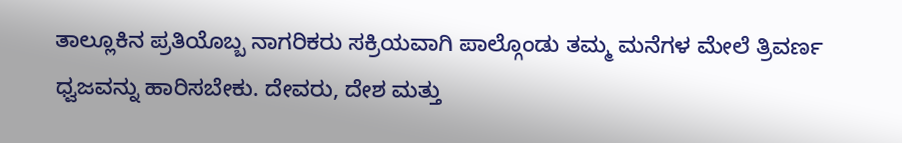ತಾಲ್ಲೂಕಿನ ಪ್ರತಿಯೊಬ್ಬ ನಾಗರಿಕರು ಸಕ್ರಿಯವಾಗಿ ಪಾಲ್ಗೊಂಡು ತಮ್ಮ ಮನೆಗಳ ಮೇಲೆ ತ್ರಿವರ್ಣ ಧ್ವಜವನ್ನು ಹಾರಿಸಬೇಕು. ದೇವರು, ದೇಶ ಮತ್ತು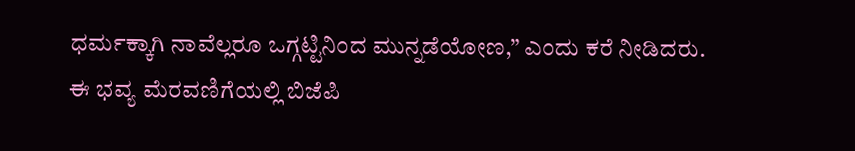ಧರ್ಮಕ್ಕಾಗಿ ನಾವೆಲ್ಲರೂ ಒಗ್ಗಟ್ಟಿನಿಂದ ಮುನ್ನಡೆಯೋಣ,” ಎಂದು ಕರೆ ನೀಡಿದರು.
ಈ ಭವ್ಯ ಮೆರವಣಿಗೆಯಲ್ಲಿ ಬಿಜೆಪಿ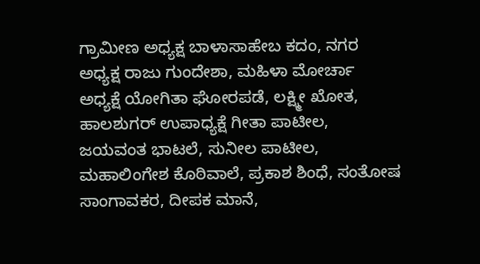ಗ್ರಾಮೀಣ ಅಧ್ಯಕ್ಷ ಬಾಳಾಸಾಹೇಬ ಕದಂ, ನಗರ ಅಧ್ಯಕ್ಷ ರಾಜು ಗುಂದೇಶಾ, ಮಹಿಳಾ ಮೋರ್ಚಾ ಅಧ್ಯಕ್ಷೆ ಯೋಗಿತಾ ಘೋರಪಡೆ, ಲಕ್ಷ್ಮೀ ಖೋತ, ಹಾಲಶುಗರ್ ಉಪಾಧ್ಯಕ್ಷೆ ಗೀತಾ ಪಾಟೀಲ, ಜಯವಂತ ಭಾಟಲೆ, ಸುನೀಲ ಪಾಟೀಲ, ಮಹಾಲಿಂಗೇಶ ಕೊಠಿವಾಲೆ, ಪ್ರಕಾಶ ಶಿಂಧೆ, ಸಂತೋಷ ಸಾಂಗಾವಕರ, ದೀಪಕ ಮಾನೆ,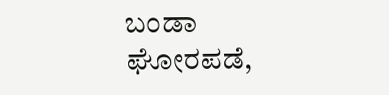ಬಂಡಾ ಘೋರಪಡೆ,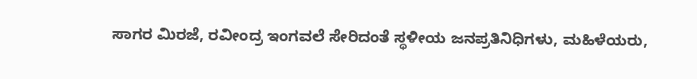ಸಾಗರ ಮಿರಜೆ, ರವೀಂದ್ರ ಇಂಗವಲೆ ಸೇರಿದಂತೆ ಸ್ಥಳೀಯ ಜನಪ್ರತಿನಿಧಿಗಳು, ಮಹಿಳೆಯರು,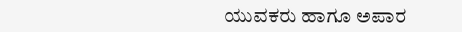ಯುವಕರು ಹಾಗೂ ಅಪಾರ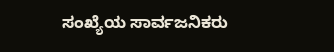ಸಂಖ್ಯೆಯ ಸಾರ್ವಜನಿಕರು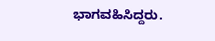ಭಾಗವಹಿಸಿದ್ದರು.